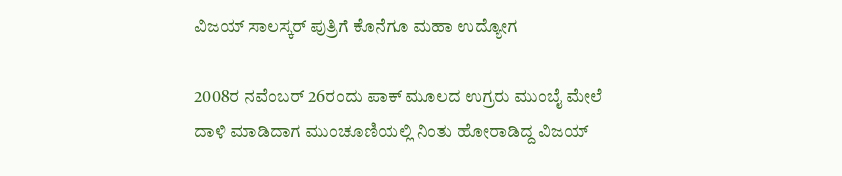ವಿಜಯ್ ಸಾಲಸ್ಕರ್ ಪುತ್ರಿಗೆ ಕೊನೆಗೂ ಮಹಾ ಉದ್ಯೋಗ

2008ರ ನವೆಂಬರ್ 26ರಂದು ಪಾಕ್ ಮೂಲದ ಉಗ್ರರು ಮುಂಬೈ ಮೇಲೆ ದಾಳಿ ಮಾಡಿದಾಗ ಮುಂಚೂಣಿಯಲ್ಲಿ ನಿಂತು ಹೋರಾಡಿದ್ದ ವಿಜಯ್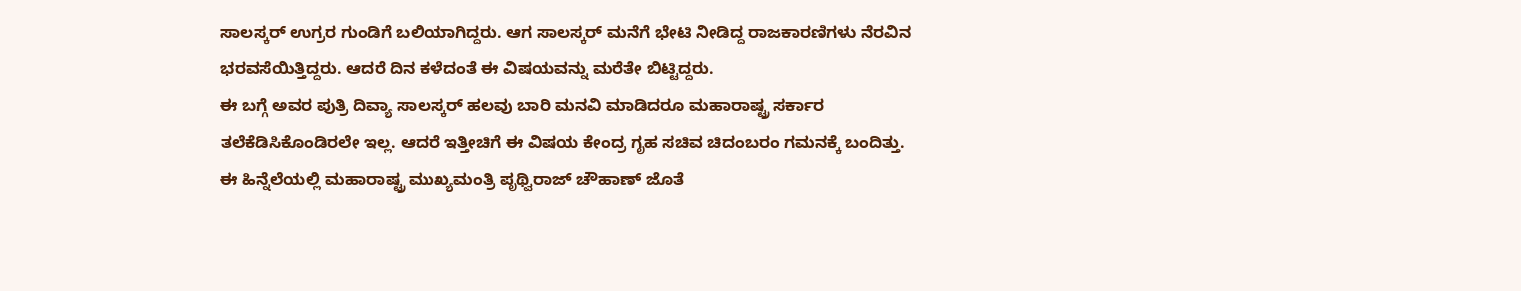ಸಾಲಸ್ಕರ್ ಉಗ್ರರ ಗುಂಡಿಗೆ ಬಲಿಯಾಗಿದ್ದರು. ಆಗ ಸಾಲಸ್ಕರ್ ಮನೆಗೆ ಭೇಟಿ ನೀಡಿದ್ದ ರಾಜಕಾರಣಿಗಳು ನೆರವಿನ ಭರವಸೆಯಿತ್ತಿದ್ದರು. ಆದರೆ ದಿನ ಕಳೆದಂತೆ ಈ ವಿಷಯವನ್ನು ಮರೆತೇ ಬಿಟ್ಟಿದ್ದರು.
ಈ ಬಗ್ಗೆ ಅವರ ಪುತ್ರಿ ದಿವ್ಯಾ ಸಾಲಸ್ಕರ್ ಹಲವು ಬಾರಿ ಮನವಿ ಮಾಡಿದರೂ ಮಹಾರಾಷ್ಟ್ರ ಸರ್ಕಾರ ತಲೆಕೆಡಿಸಿಕೊಂಡಿರಲೇ ಇಲ್ಲ. ಆದರೆ ಇತ್ತೀಚಿಗೆ ಈ ವಿಷಯ ಕೇಂದ್ರ ಗೃಹ ಸಚಿವ ಚಿದಂಬರಂ ಗಮನಕ್ಕೆ ಬಂದಿತ್ತು. ಈ ಹಿನ್ನೆಲೆಯಲ್ಲಿ ಮಹಾರಾಷ್ಟ್ರ ಮುಖ್ಯಮಂತ್ರಿ ಪೃಥ್ವಿರಾಜ್ ಚೌಹಾಣ್ ಜೊತೆ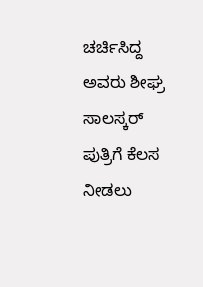ಚರ್ಚಿಸಿದ್ದ ಅವರು ಶೀಘ್ರ ಸಾಲಸ್ಕರ್ ಪುತ್ರಿಗೆ ಕೆಲಸ ನೀಡಲು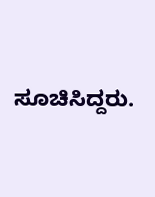ಸೂಚಿಸಿದ್ದರು.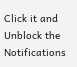Click it and Unblock the Notifications